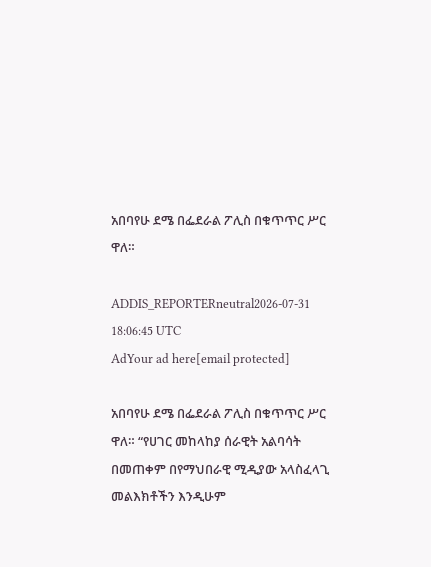አበባየሁ ደሜ በፌደራል ፖሊስ በቁጥጥር ሥር ዋለ።

ADDIS_REPORTERneutral2026-07-31 18:06:45 UTC
AdYour ad here[email protected]

አበባየሁ ደሜ በፌደራል ፖሊስ በቁጥጥር ሥር ዋለ። “የሀገር መከላከያ ሰራዊት አልባሳት በመጠቀም በየማህበራዊ ሚዲያው አላስፈላጊ መልእክቶችን እንዲሁም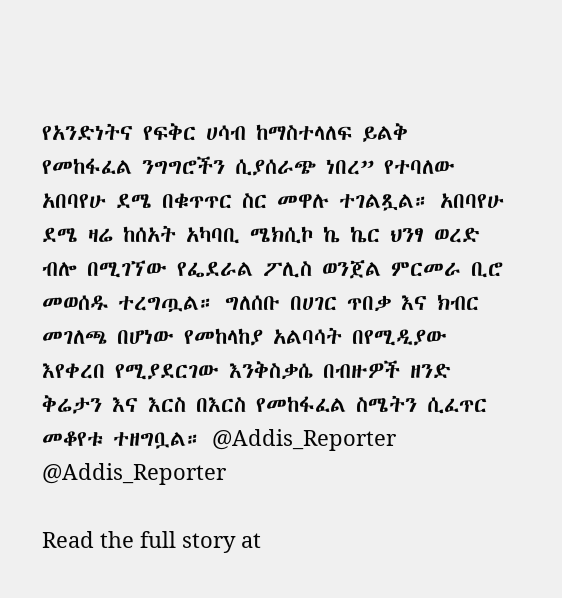የአንድነትና የፍቅር ሀሳብ ከማስተላለፍ ይልቅ የመከፋፈል ንግግሮችን ሲያሰራጭ ነበረ” የተባለው አበባየሁ ደሜ በቁጥጥር ስር መዋሉ ተገልጿል። አበባየሁ ደሜ ዛሬ ከሰአት አካባቢ ሜክሲኮ ኬ ኬር ህንፃ ወረድ ብሎ በሚገኘው የፌደራል ፖሊስ ወንጀል ምርመራ ቢሮ መወሰዱ ተረግጧል። ግለሰቡ በሀገር ጥበቃ እና ክብር መገለጫ በሆነው የመከላከያ አልባሳት በየሚዲያው እየቀረበ የሚያደርገው እንቅስቃሴ በብዙዎች ዘንድ ቅሬታን እና እርስ በእርስ የመከፋፈል ስሜትን ሲፈጥር መቆየቱ ተዘግቧል። @Addis_Reporter @Addis_Reporter

Read the full story at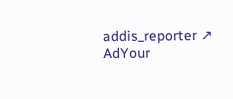addis_reporter ↗
AdYour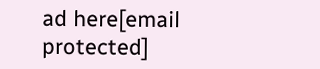ad here[email protected]